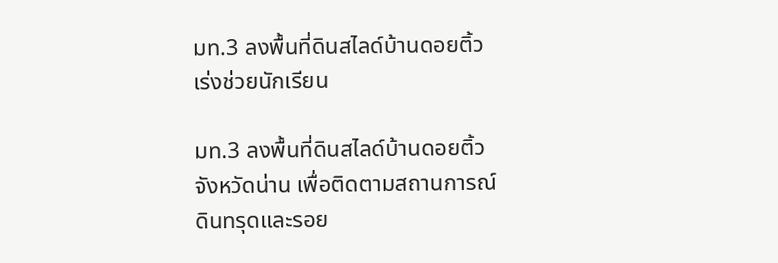มท.3 ลงพื้นที่ดินสไลด์บ้านดอยติ้ว เร่งช่วยนักเรียน

มท.3 ลงพื้นที่ดินสไลด์บ้านดอยติ้ว จังหวัดน่าน เพื่อติดตามสถานการณ์ดินทรุดและรอย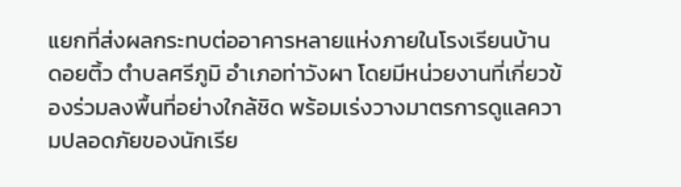แยกที่ส่งผลกระทบต่ออาคารหลายแห่งภายในโรงเรียนบ้านดอยติ้ว ตำบลศรีภูมิ อำเภอท่าวังผา โดยมีหน่วยงานที่เกี่ยวข้องร่วมลงพื้นที่อย่างใกล้ชิด พร้อมเร่งวางมาตรการดูแลความปลอดภัยของนักเรีย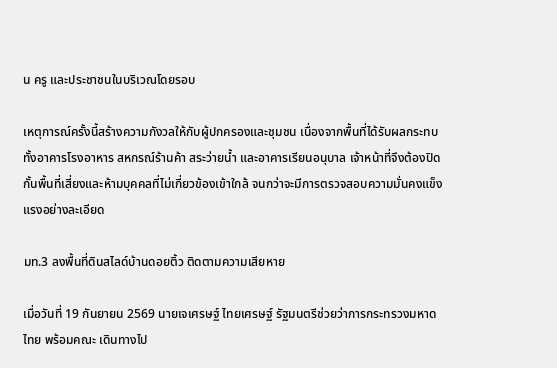น ครู และประชาชนในบริเวณโดยรอบ

เหตุการณ์ครั้งนี้สร้างความกังวลให้กับผู้ปกครองและชุมชน เนื่องจากพื้นที่ได้รับผลกระทบทั้งอาคารโรงอาหาร สหกรณ์ร้านค้า สระว่ายน้ำ และอาคารเรียนอนุบาล เจ้าหน้าที่จึงต้องปิดกั้นพื้นที่เสี่ยงและห้ามบุคคลที่ไม่เกี่ยวข้องเข้าใกล้ จนกว่าจะมีการตรวจสอบความมั่นคงแข็งแรงอย่างละเอียด

มท.3 ลงพื้นที่ดินสไลด์บ้านดอยติ้ว ติดตามความเสียหาย

เมื่อวันที่ 19 กันยายน 2569 นายเจเศรษฐ์ ไทยเศรษฐ์ รัฐมนตรีช่วยว่าการกระทรวงมหาดไทย พร้อมคณะ เดินทางไป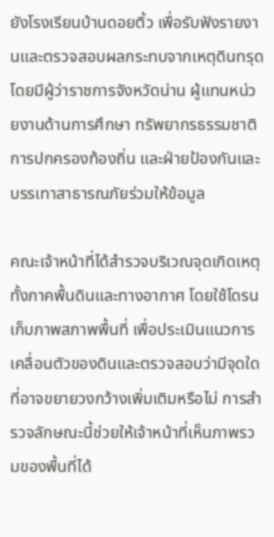ยังโรงเรียนบ้านดอยติ้ว เพื่อรับฟังรายงานและตรวจสอบผลกระทบจากเหตุดินทรุด โดยมีผู้ว่าราชการจังหวัดน่าน ผู้แทนหน่วยงานด้านการศึกษา ทรัพยากรธรรมชาติ การปกครองท้องถิ่น และฝ่ายป้องกันและบรรเทาสาธารณภัยร่วมให้ข้อมูล

คณะเจ้าหน้าที่ได้สำรวจบริเวณจุดเกิดเหตุทั้งภาคพื้นดินและทางอากาศ โดยใช้โดรนเก็บภาพสภาพพื้นที่ เพื่อประเมินแนวการเคลื่อนตัวของดินและตรวจสอบว่ามีจุดใดที่อาจขยายวงกว้างเพิ่มเติมหรือไม่ การสำรวจลักษณะนี้ช่วยให้เจ้าหน้าที่เห็นภาพรวมของพื้นที่ได้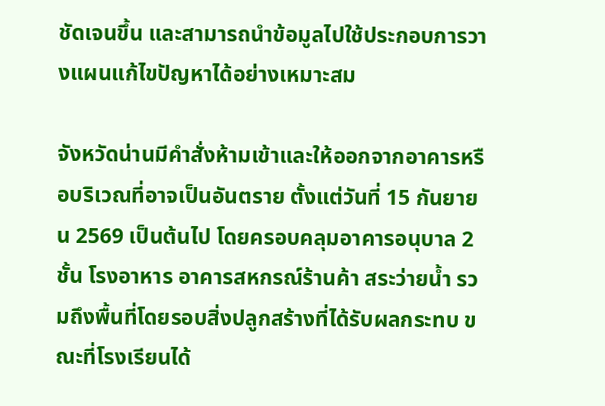ชัดเจนขึ้น และสามารถนำข้อมูลไปใช้ประกอบการวางแผนแก้ไขปัญหาได้อย่างเหมาะสม

จังหวัดน่านมีคำสั่งห้ามเข้าและให้ออกจากอาคารหรือบริเวณที่อาจเป็นอันตราย ตั้งแต่วันที่ 15 กันยายน 2569 เป็นต้นไป โดยครอบคลุมอาคารอนุบาล 2 ชั้น โรงอาหาร อาคารสหกรณ์ร้านค้า สระว่ายน้ำ รวมถึงพื้นที่โดยรอบสิ่งปลูกสร้างที่ได้รับผลกระทบ ขณะที่โรงเรียนได้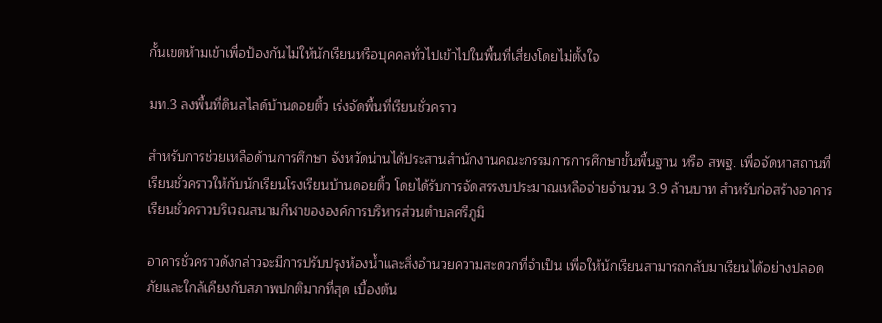กั้นเขตห้ามเข้าเพื่อป้องกันไม่ให้นักเรียนหรือบุคคลทั่วไปเข้าไปในพื้นที่เสี่ยงโดยไม่ตั้งใจ

มท.3 ลงพื้นที่ดินสไลด์บ้านดอยติ้ว เร่งจัดพื้นที่เรียนชั่วคราว

สำหรับการช่วยเหลือด้านการศึกษา จังหวัดน่านได้ประสานสำนักงานคณะกรรมการการศึกษาขั้นพื้นฐาน หรือ สพฐ. เพื่อจัดหาสถานที่เรียนชั่วคราวให้กับนักเรียนโรงเรียนบ้านดอยติ้ว โดยได้รับการจัดสรรงบประมาณเหลือจ่ายจำนวน 3.9 ล้านบาท สำหรับก่อสร้างอาคารเรียนชั่วคราวบริเวณสนามกีฬาขององค์การบริหารส่วนตำบลศรีภูมิ

อาคารชั่วคราวดังกล่าวจะมีการปรับปรุงห้องน้ำและสิ่งอำนวยความสะดวกที่จำเป็น เพื่อให้นักเรียนสามารถกลับมาเรียนได้อย่างปลอดภัยและใกล้เคียงกับสภาพปกติมากที่สุด เบื้องต้น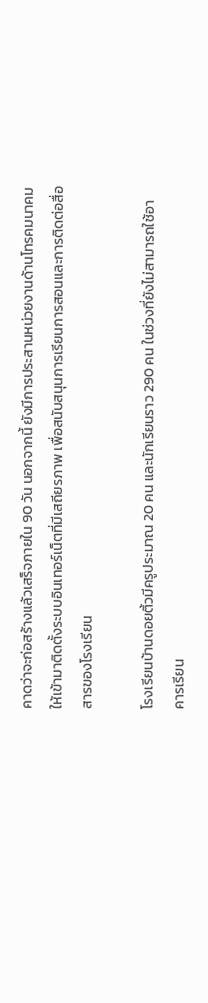คาดว่าจะก่อสร้างแล้วเสร็จภายใน 90 วัน นอกจากนี้ ยังมีการประสานหน่วยงานด้านโทรคมนาคมให้เข้ามาติดตั้งระบบอินเทอร์เน็ตที่มีเสถียรภาพ เพื่อสนับสนุนการเรียนการสอนและการติดต่อสื่อสารของโรงเรียน

โรงเรียนบ้านดอยติ้วมีครูประมาณ 20 คน และนักเรียนราว 290 คน ในช่วงที่ยังไม่สามารถใช้อาคารเรียน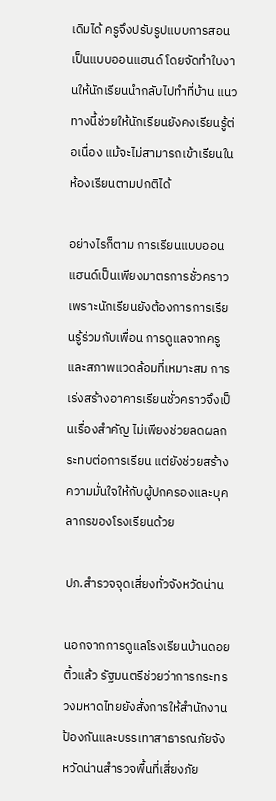เดิมได้ ครูจึงปรับรูปแบบการสอนเป็นแบบออนแฮนด์ โดยจัดทำใบงานให้นักเรียนนำกลับไปทำที่บ้าน แนวทางนี้ช่วยให้นักเรียนยังคงเรียนรู้ต่อเนื่อง แม้จะไม่สามารถเข้าเรียนในห้องเรียนตามปกติได้

อย่างไรก็ตาม การเรียนแบบออนแฮนด์เป็นเพียงมาตรการชั่วคราว เพราะนักเรียนยังต้องการการเรียนรู้ร่วมกับเพื่อน การดูแลจากครู และสภาพแวดล้อมที่เหมาะสม การเร่งสร้างอาคารเรียนชั่วคราวจึงเป็นเรื่องสำคัญ ไม่เพียงช่วยลดผลกระทบต่อการเรียน แต่ยังช่วยสร้างความมั่นใจให้กับผู้ปกครองและบุคลากรของโรงเรียนด้วย

ปภ.สำรวจจุดเสี่ยงทั่วจังหวัดน่าน

นอกจากการดูแลโรงเรียนบ้านดอยติ้วแล้ว รัฐมนตรีช่วยว่าการกระทรวงมหาดไทยยังสั่งการให้สำนักงานป้องกันและบรรเทาสาธารณภัยจังหวัดน่านสำรวจพื้นที่เสี่ยงภัย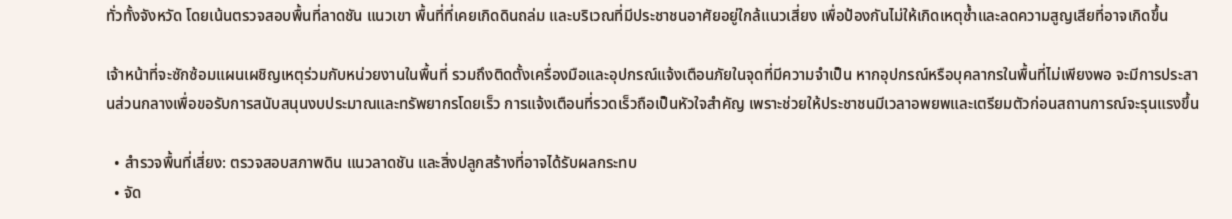ทั่วทั้งจังหวัด โดยเน้นตรวจสอบพื้นที่ลาดชัน แนวเขา พื้นที่ที่เคยเกิดดินถล่ม และบริเวณที่มีประชาชนอาศัยอยู่ใกล้แนวเสี่ยง เพื่อป้องกันไม่ให้เกิดเหตุซ้ำและลดความสูญเสียที่อาจเกิดขึ้น

เจ้าหน้าที่จะซักซ้อมแผนเผชิญเหตุร่วมกับหน่วยงานในพื้นที่ รวมถึงติดตั้งเครื่องมือและอุปกรณ์แจ้งเตือนภัยในจุดที่มีความจำเป็น หากอุปกรณ์หรือบุคลากรในพื้นที่ไม่เพียงพอ จะมีการประสานส่วนกลางเพื่อขอรับการสนับสนุนงบประมาณและทรัพยากรโดยเร็ว การแจ้งเตือนที่รวดเร็วถือเป็นหัวใจสำคัญ เพราะช่วยให้ประชาชนมีเวลาอพยพและเตรียมตัวก่อนสถานการณ์จะรุนแรงขึ้น

  • สำรวจพื้นที่เสี่ยง: ตรวจสอบสภาพดิน แนวลาดชัน และสิ่งปลูกสร้างที่อาจได้รับผลกระทบ
  • จัด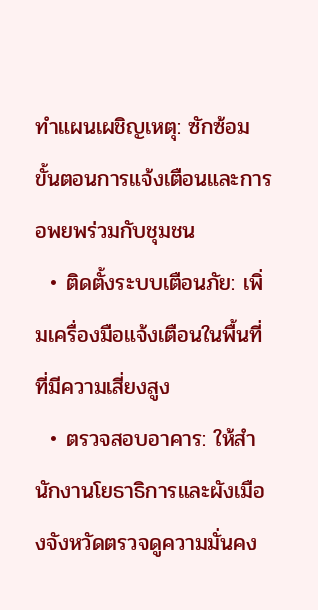ทำแผนเผชิญเหตุ: ซักซ้อมขั้นตอนการแจ้งเตือนและการอพยพร่วมกับชุมชน
  • ติดตั้งระบบเตือนภัย: เพิ่มเครื่องมือแจ้งเตือนในพื้นที่ที่มีความเสี่ยงสูง
  • ตรวจสอบอาคาร: ให้สำนักงานโยธาธิการและผังเมืองจังหวัดตรวจดูความมั่นคง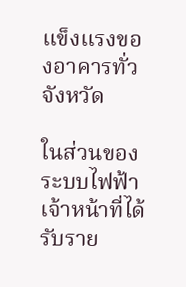แข็งแรงของอาคารทั่วจังหวัด

ในส่วนของระบบไฟฟ้า เจ้าหน้าที่ได้รับราย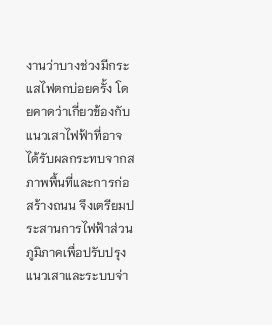งานว่าบางช่วงมีกระแสไฟตกบ่อยครั้ง โดยคาดว่าเกี่ยวข้องกับแนวเสาไฟฟ้าที่อาจได้รับผลกระทบจากสภาพพื้นที่และการก่อสร้างถนน จึงเตรียมประสานการไฟฟ้าส่วนภูมิภาคเพื่อปรับปรุงแนวเสาและระบบจ่า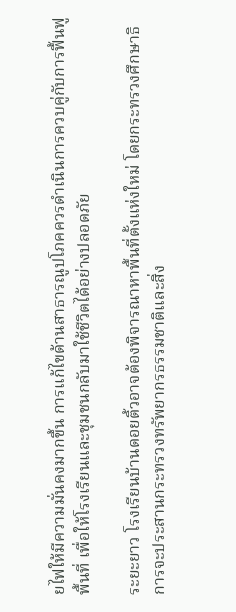ยไฟให้มีความมั่นคงมากขึ้น การแก้ไขด้านสาธารณูปโภคควรดำเนินการควบคู่กับการฟื้นฟูพื้นที่ เพื่อให้โรงเรียนและชุมชนกลับมาใช้ชีวิตได้อย่างปลอดภัย

ระยะยาว โรงเรียนบ้านดอยติ้วอาจต้องพิจารณาหาพื้นที่ตั้งแห่งใหม่ โดยกระทรวงศึกษาธิการจะประสานกระทรวงทรัพยากรธรรมชาติและสิ่ง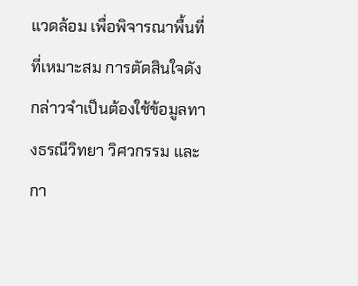แวดล้อม เพื่อพิจารณาพื้นที่ที่เหมาะสม การตัดสินใจดังกล่าวจำเป็นต้องใช้ข้อมูลทางธรณีวิทยา วิศวกรรม และกา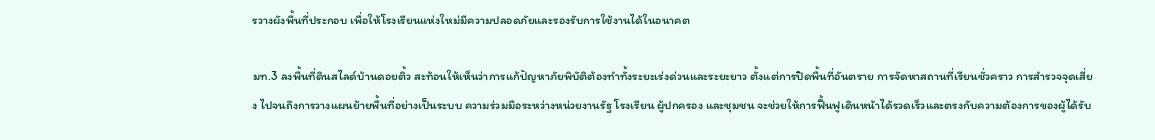รวางผังพื้นที่ประกอบ เพื่อให้โรงเรียนแห่งใหม่มีความปลอดภัยและรองรับการใช้งานได้ในอนาคต

มท.3 ลงพื้นที่ดินสไลด์บ้านดอยติ้ว สะท้อนให้เห็นว่าการแก้ปัญหาภัยพิบัติต้องทำทั้งระยะเร่งด่วนและระยะยาว ตั้งแต่การปิดพื้นที่อันตราย การจัดหาสถานที่เรียนชั่วคราว การสำรวจจุดเสี่ยง ไปจนถึงการวางแผนย้ายพื้นที่อย่างเป็นระบบ ความร่วมมือระหว่างหน่วยงานรัฐ โรงเรียน ผู้ปกครอง และชุมชน จะช่วยให้การฟื้นฟูเดินหน้าได้รวดเร็วและตรงกับความต้องการของผู้ได้รับ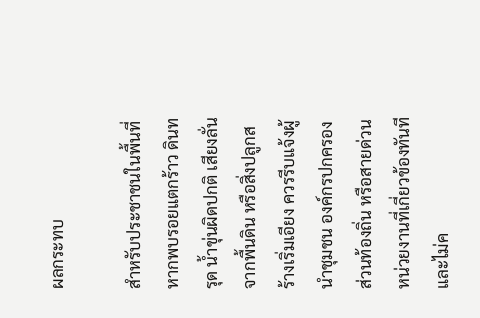ผลกระทบ

สำหรับประชาชนในพื้นที่ หากพบรอยแตกร้าว ดินทรุด น้ำขุ่นผิดปกติ เสียงลั่นจากพื้นดิน หรือสิ่งปลูกสร้างเริ่มเอียง ควรรีบแจ้งผู้นำชุมชน องค์กรปกครองส่วนท้องถิ่น หรือสายด่วนหน่วยงานที่เกี่ยวข้องทันที และไม่ค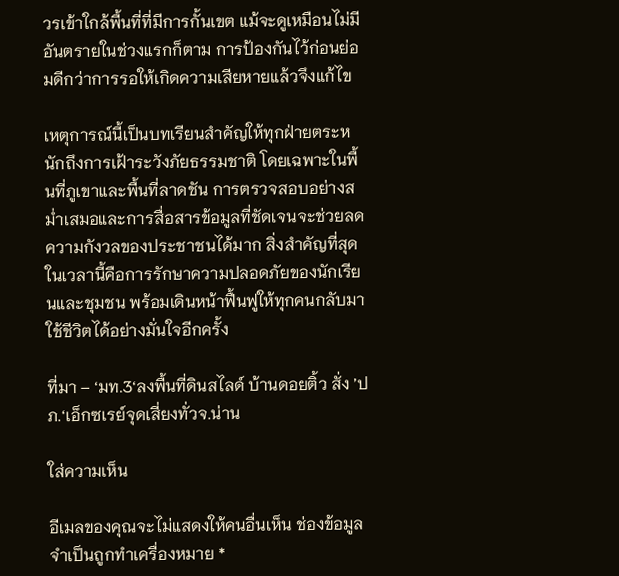วรเข้าใกล้พื้นที่ที่มีการกั้นเขต แม้จะดูเหมือนไม่มีอันตรายในช่วงแรกก็ตาม การป้องกันไว้ก่อนย่อมดีกว่าการรอให้เกิดความเสียหายแล้วจึงแก้ไข

เหตุการณ์นี้เป็นบทเรียนสำคัญให้ทุกฝ่ายตระหนักถึงการเฝ้าระวังภัยธรรมชาติ โดยเฉพาะในพื้นที่ภูเขาและพื้นที่ลาดชัน การตรวจสอบอย่างสม่ำเสมอและการสื่อสารข้อมูลที่ชัดเจนจะช่วยลดความกังวลของประชาชนได้มาก สิ่งสำคัญที่สุดในเวลานี้คือการรักษาความปลอดภัยของนักเรียนและชุมชน พร้อมเดินหน้าฟื้นฟูให้ทุกคนกลับมาใช้ชีวิตได้อย่างมั่นใจอีกครั้ง

ที่มา – ‘มท.3‘ลงพื้นที่ดินสไลด์ บ้านดอยติ้ว สั่ง ’ปภ.‘เอ็กซเรย์จุดเสี่ยงทั่วจ.น่าน

ใส่ความเห็น

อีเมลของคุณจะไม่แสดงให้คนอื่นเห็น ช่องข้อมูลจำเป็นถูกทำเครื่องหมาย *